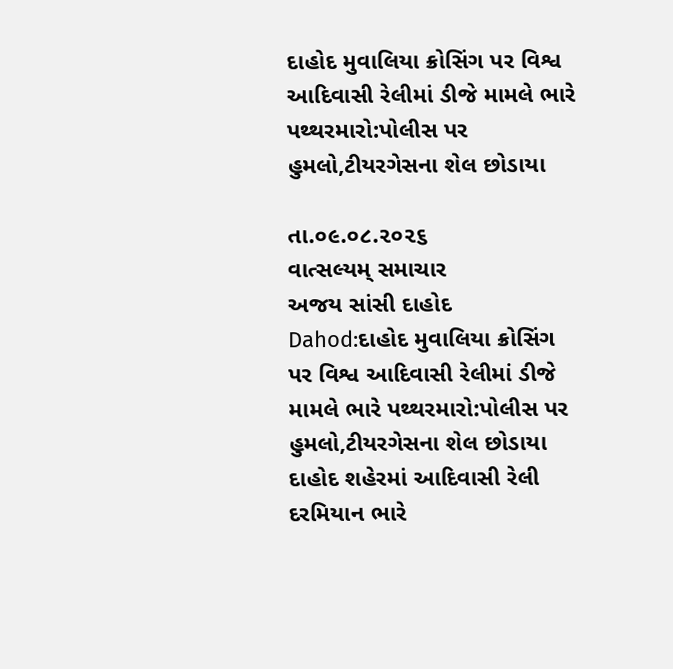દાહોદ મુવાલિયા ક્રોસિંગ પર વિશ્વ આદિવાસી રેલીમાં ડીજે મામલે ભારે પથ્થરમારો:પોલીસ પર હુમલો,ટીયરગેસના શેલ છોડાયા

તા.૦૯.૦૮.૨૦૨૬
વાત્સલ્યમ્ સમાચાર
અજય સાંસી દાહોદ
Dahod:દાહોદ મુવાલિયા ક્રોસિંગ પર વિશ્વ આદિવાસી રેલીમાં ડીજે મામલે ભારે પથ્થરમારો:પોલીસ પર હુમલો,ટીયરગેસના શેલ છોડાયા
દાહોદ શહેરમાં આદિવાસી રેલી દરમિયાન ભારે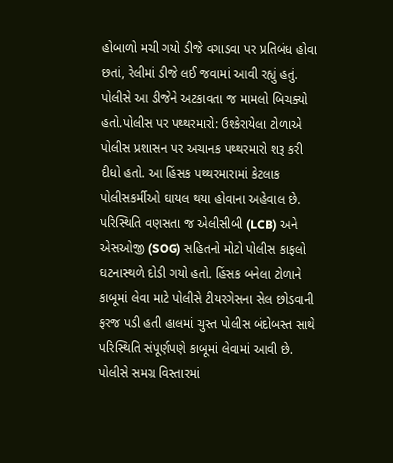હોબાળો મચી ગયો ડીજે વગાડવા પર પ્રતિબંધ હોવા છતાં, રેલીમાં ડીજે લઈ જવામાં આવી રહ્યું હતું. પોલીસે આ ડીજેને અટકાવતા જ મામલો બિચક્યો હતો.પોલીસ પર પથ્થરમારો: ઉશ્કેરાયેલા ટોળાએ પોલીસ પ્રશાસન પર અચાનક પથ્થરમારો શરૂ કરી દીધો હતો. આ હિંસક પથ્થરમારામાં કેટલાક પોલીસકર્મીઓ ઘાયલ થયા હોવાના અહેવાલ છે. પરિસ્થિતિ વણસતા જ એલીસીબી (LCB) અને એસઓજી (SOG) સહિતનો મોટો પોલીસ કાફલો ઘટનાસ્થળે દોડી ગયો હતો. હિંસક બનેલા ટોળાને કાબૂમાં લેવા માટે પોલીસે ટીયરગેસના સેલ છોડવાની ફરજ પડી હતી હાલમાં ચુસ્ત પોલીસ બંદોબસ્ત સાથે પરિસ્થિતિ સંપૂર્ણપણે કાબૂમાં લેવામાં આવી છે. પોલીસે સમગ્ર વિસ્તારમાં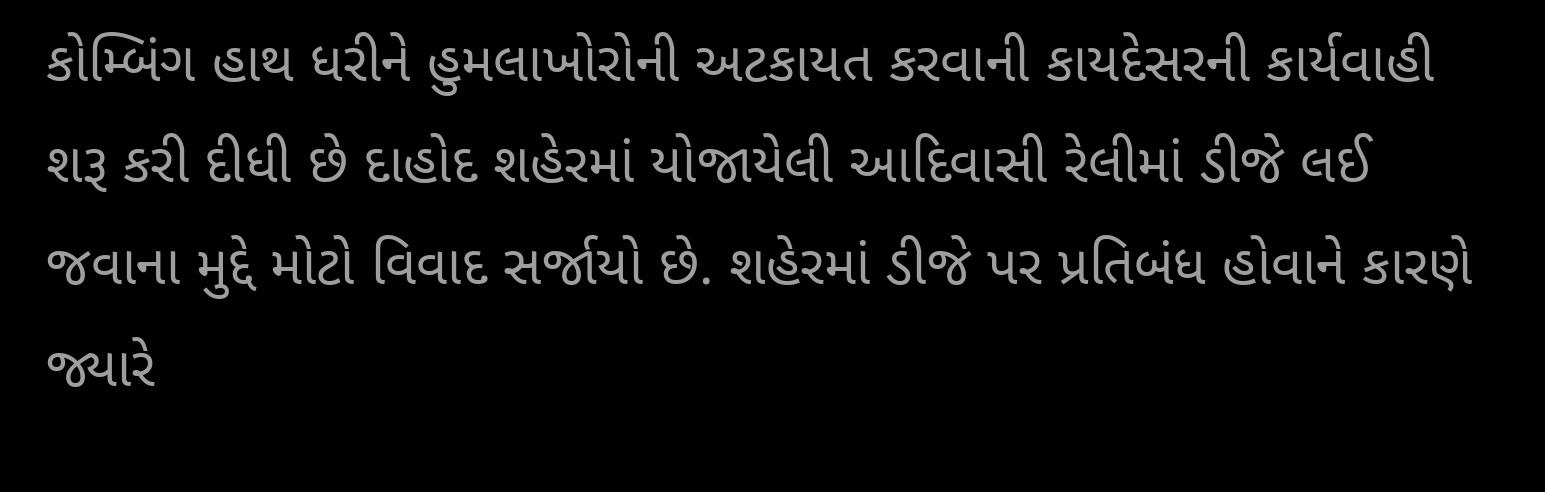કોમ્બિંગ હાથ ધરીને હુમલાખોરોની અટકાયત કરવાની કાયદેસરની કાર્યવાહી શરૂ કરી દીધી છે દાહોદ શહેરમાં યોજાયેલી આદિવાસી રેલીમાં ડીજે લઈ જવાના મુદ્દે મોટો વિવાદ સર્જાયો છે. શહેરમાં ડીજે પર પ્રતિબંધ હોવાને કારણે જ્યારે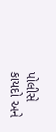પોલીસે કાયદો અને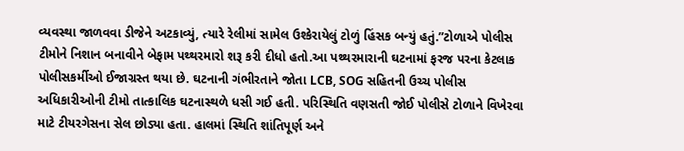વ્યવસ્થા જાળવવા ડીજેને અટકાવ્યું, ત્યારે રેલીમાં સામેલ ઉશ્કેરાયેલું ટોળું હિંસક બન્યું હતું.”ટોળાએ પોલીસ ટીમોને નિશાન બનાવીને બેફામ પથ્થરમારો શરૂ કરી દીધો હતો.આ પથ્થરમારાની ઘટનામાં ફરજ પરના કેટલાક પોલીસકર્મીઓ ઈજાગ્રસ્ત થયા છે. ઘટનાની ગંભીરતાને જોતા LCB, SOG સહિતની ઉચ્ચ પોલીસ અધિકારીઓની ટીમો તાત્કાલિક ઘટનાસ્થળે ધસી ગઈ હતી. પરિસ્થિતિ વણસતી જોઈ પોલીસે ટોળાને વિખેરવા માટે ટીયરગેસના સેલ છોડ્યા હતા. હાલમાં સ્થિતિ શાંતિપૂર્ણ અને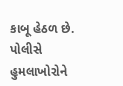કાબૂ હેઠળ છે. પોલીસે હુમલાખોરોને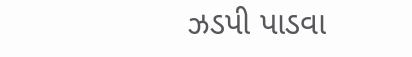ઝડપી પાડવા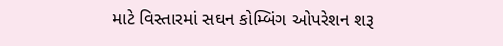માટે વિસ્તારમાં સઘન કોમ્બિંગ ઓપરેશન શરૂ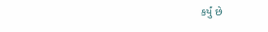કર્યું છે